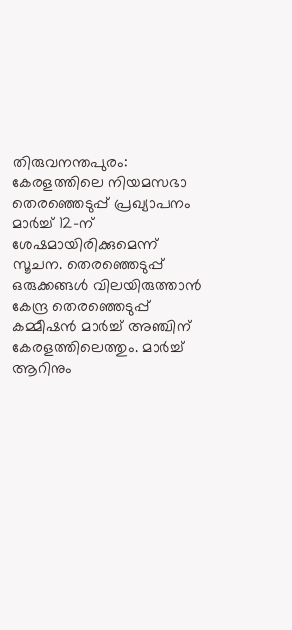തിരുവനന്തപുരം: കേരളത്തിലെ നിയമസഭാ തെരഞ്ഞെടുപ്പ് പ്രഖ്യാപനം മാർച്ച് 12-ന് ശേഷമായിരിക്കുമെന്ന് സൂചന. തെരഞ്ഞെടുപ്പ് ഒരുക്കങ്ങൾ വിലയിരുത്താൻ കേന്ദ്ര തെരഞ്ഞെടുപ്പ് കമ്മീഷൻ മാർച്ച് അഞ്ചിന് കേരളത്തിലെത്തും. മാർച്ച് ആറിനും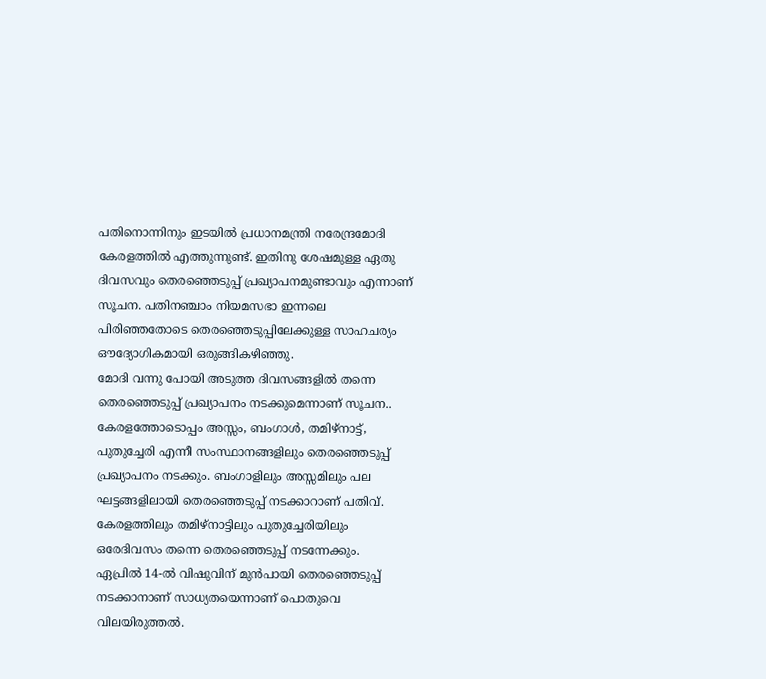പതിനൊന്നിനും ഇടയിൽ പ്രധാനമന്ത്രി നരേന്ദ്രമോദി കേരളത്തിൽ എത്തുന്നുണ്ട്. ഇതിനു ശേഷമുള്ള ഏതു ദിവസവും തെരഞ്ഞെടുപ്പ് പ്രഖ്യാപനമുണ്ടാവും എന്നാണ് സൂചന. പതിനഞ്ചാം നിയമസഭാ ഇന്നലെ പിരിഞ്ഞതോടെ തെരഞ്ഞെടുപ്പിലേക്കുള്ള സാഹചര്യം ഔദ്യോഗികമായി ഒരുങ്ങികഴിഞ്ഞു.
മോദി വന്നു പോയി അടുത്ത ദിവസങ്ങളിൽ തന്നെ തെരഞ്ഞെടുപ്പ് പ്രഖ്യാപനം നടക്കുമെന്നാണ് സൂചന.. കേരളത്തോടൊപ്പം അസ്സം, ബംഗാൾ, തമിഴ്നാട്ട്, പുതുച്ചേരി എന്നീ സംസ്ഥാനങ്ങളിലും തെരഞ്ഞെടുപ്പ് പ്രഖ്യാപനം നടക്കും. ബംഗാളിലും അസ്സമിലും പല ഘട്ടങ്ങളിലായി തെരഞ്ഞെടുപ്പ് നടക്കാറാണ് പതിവ്. കേരളത്തിലും തമിഴ്നാട്ടിലും പുതുച്ചേരിയിലും ഒരേദിവസം തന്നെ തെരഞ്ഞെടുപ്പ് നടന്നേക്കും.
ഏപ്രിൽ 14-ൽ വിഷുവിന് മുൻപായി തെരഞ്ഞെടുപ്പ് നടക്കാനാണ് സാധ്യതയെന്നാണ് പൊതുവെ വിലയിരുത്തൽ.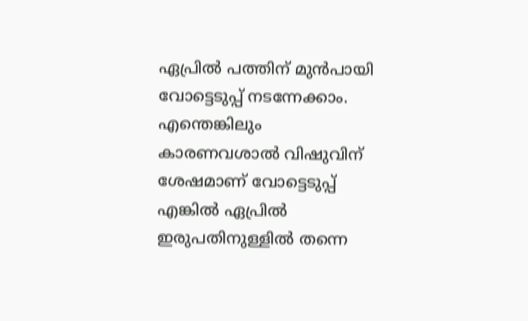ഏപ്രിൽ പത്തിന് മുൻപായി വോട്ടെടുപ്പ് നടന്നേക്കാം. എന്തെങ്കിലും കാരണവശാൽ വിഷുവിന് ശേഷമാണ് വോട്ടെടുപ്പ് എങ്കിൽ ഏപ്രിൽ ഇരുപതിനുള്ളിൽ തന്നെ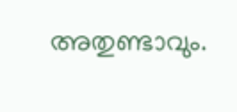അതുണ്ടാവും.